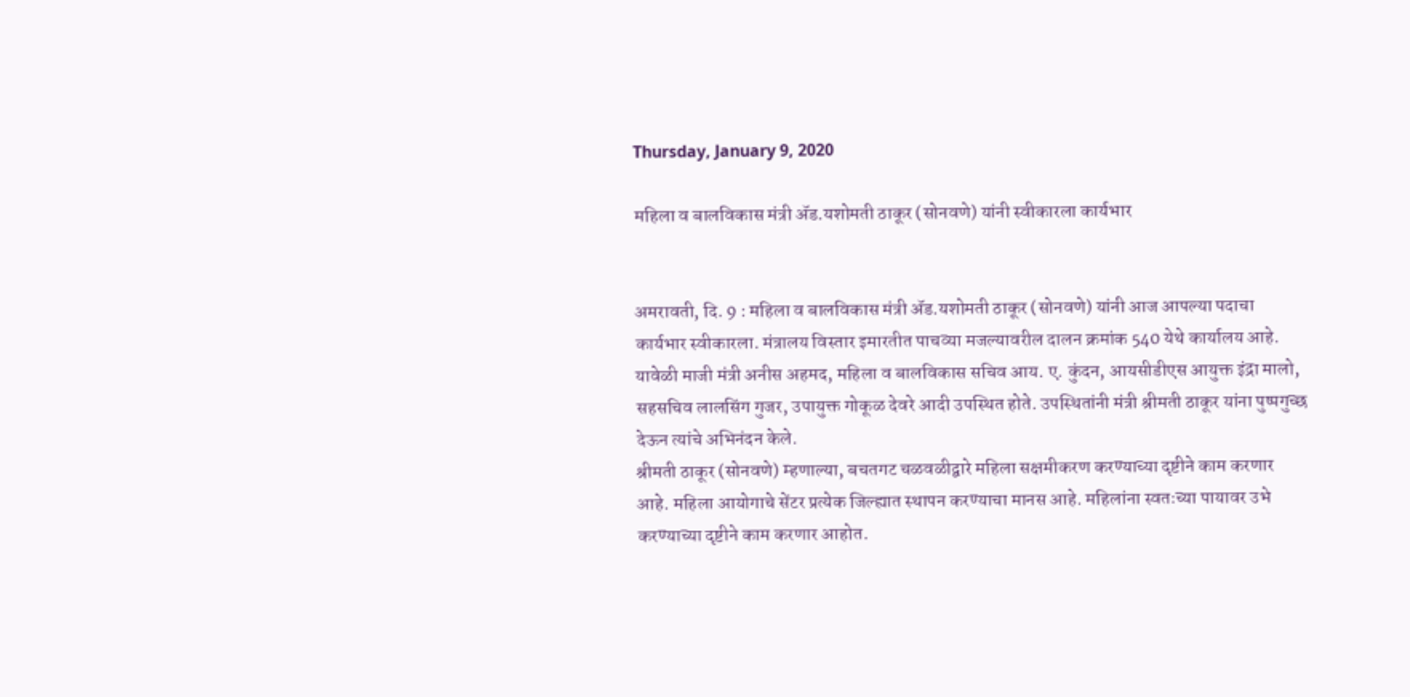Thursday, January 9, 2020

महिला व बालविकास मंत्री ॲड.यशोमती ठाकूर (सोनवणे) यांनी स्वीकारला कार्यभार


अमरावती, दि. 9 : महिला व बालविकास मंत्री ॲड.यशोमती ठाकूर (सोनवणे) यांनी आज आपल्या पदाचा कार्यभार स्वीकारला. मंत्रालय विस्तार इमारतीत पाचव्या मजल्यावरील दालन क्रमांक 540 येथे कार्यालय आहे.
यावेळी माजी मंत्री अनीस अहमद, महिला व बालविकास सचिव आय. ए. कुंदन, आयसीडीएस आयुक्त इंद्रा मालो, सहसचिव लालसिंग गुजर, उपायुक्त गोकूळ देवरे आदी उपस्थित होते. उपस्थितांनी मंत्री श्रीमती ठाकूर यांना पुष्पगुच्छ देऊन त्यांचे अभिनंदन केले.
श्रीमती ठाकूर (सोनवणे) म्हणाल्या, बचतगट चळवळीद्वारे महिला सक्षमीकरण करण्याच्या दृष्टीने काम करणार आहे. महिला आयोगाचे सेंटर प्रत्येक जिल्ह्यात स्थापन करण्याचा मानस आहे. महिलांना स्वतःच्या पायावर उभे करण्याच्या दृष्टीने काम करणार आहोत.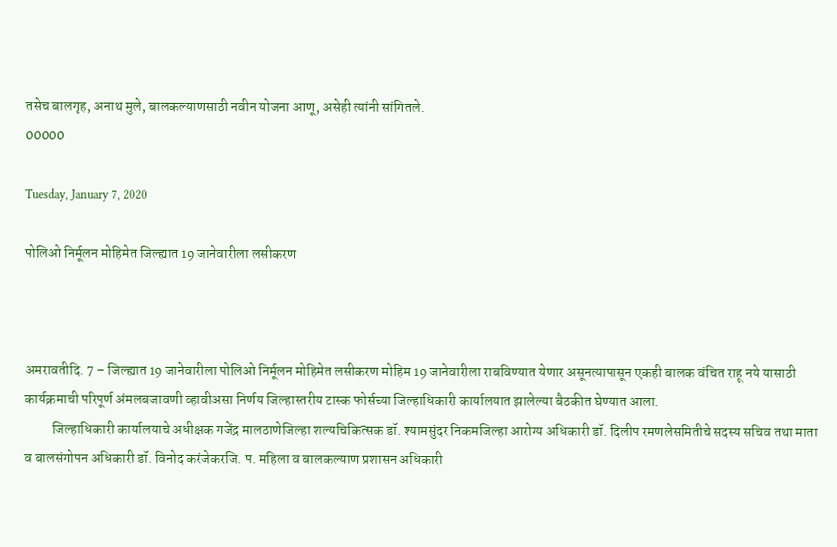तसेच बालगृह, अनाथ मुले, बालकल्याणसाठी नवीन योजना आणू, असेही त्यांनी सांगितले.
00000

Tuesday, January 7, 2020

पोलिओ निर्मूलन मोहिमेत जिल्ह्यात 19 जानेवारीला लसीकरण



अमरावतीदि. 7 – जिल्ह्यात 19 जानेवारीला पोलिओ निर्मूलन मोहिमेत लसीकरण मोहिम 19 जानेवारीला राबविण्यात येणार असूनत्यापासून एकही बालक वंचित राहू नये यासाठी कार्यक्रमाची परिपूर्ण अंमलबजावणी व्हावीअसा निर्णय जिल्हास्तरीय टास्क फोर्सच्या जिल्हाधिकारी कार्यालयात झालेल्या बैठकीत घेण्यात आला.
          जिल्हाधिकारी कार्यालयाचे अधीक्षक गजेंद्र मालठाणेजिल्हा शल्यचिकित्सक डॉ. श्यामसुंदर निकमजिल्हा आरोग्य अधिकारी डॉ. दिलीप रमणलेसमितीचे सदस्य सचिव तथा माता व बालसंगोपन अधिकारी डॉ. विनोद करंजेकरजि. प. महिला व बालकल्याण प्रशासन अधिकारी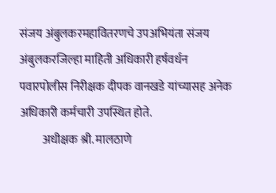संजय अंबुलकरमहावितरणचे उपअभियंता संजय अंबुलकरजिल्हा माहिती अधिकारी हर्षवर्धन पवारपोलीस निरीक्षक दीपक वानखडे यांच्यासह अनेक अधिकारी कर्मचारी उपस्थित होते.
          अधीक्षक श्री. मालठाणे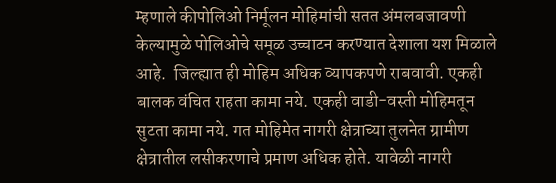म्हणाले कीपोलिओ निर्मूलन मोहिमांची सतत अंमलबजावणी केल्यामुळे पोलिओचे समूळ उच्चाटन करण्यात देशाला यश मिळाले आहे.  जिल्ह्यात ही मोहिम अधिक व्यापकपणे राबवावी. एकही बालक वंचित राहता कामा नये. एकही वाडी-वस्ती मोहिमतून सुटता कामा नये. गत मोहिमेत नागरी क्षेत्राच्या तुलनेत ग्रामीण  क्षेत्रातील लसीकरणाचे प्रमाण अधिक होते. यावेळी नागरी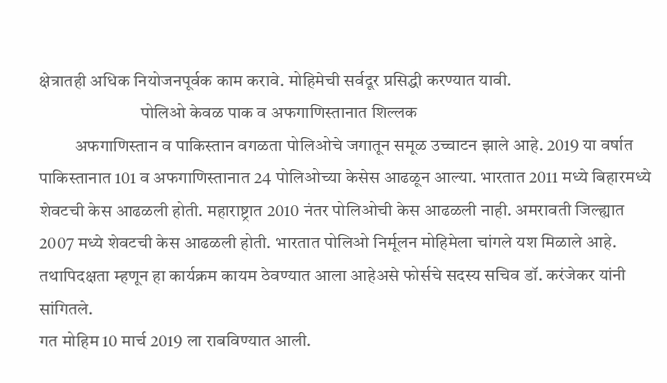क्षेत्रातही अधिक नियोजनपूर्वक काम करावे. मोहिमेची सर्वदूर प्रसिद्धी करण्यात यावी.
                             पोलिओ केवळ पाक व अफगाणिस्तानात शिल्लक
          अफगाणिस्तान व पाकिस्तान वगळता पोलिओचे जगातून समूळ उच्चाटन झाले आहे. 2019 या वर्षात पाकिस्तानात 101 व अफगाणिस्तानात 24 पोलिओच्या केसेस आढळून आल्या. भारतात 2011 मध्ये बिहारमध्ये शेवटची केस आढळली होती. महाराष्ट्रात 2010 नंतर पोलिओची केस आढळली नाही. अमरावती जिल्ह्यात 2007 मध्ये शेवटची केस आढळली होती. भारतात पोलिओ निर्मूलन मोहिमेला चांगले यश मिळाले आहे. तथापिदक्षता म्हणून हा कार्यक्रम कायम ठेवण्यात आला आहेअसे फोर्सचे सदस्य सचिव डॉ. करंजेकर यांनी सांगितले.
गत मोहिम 10 मार्च 2019 ला राबविण्यात आली.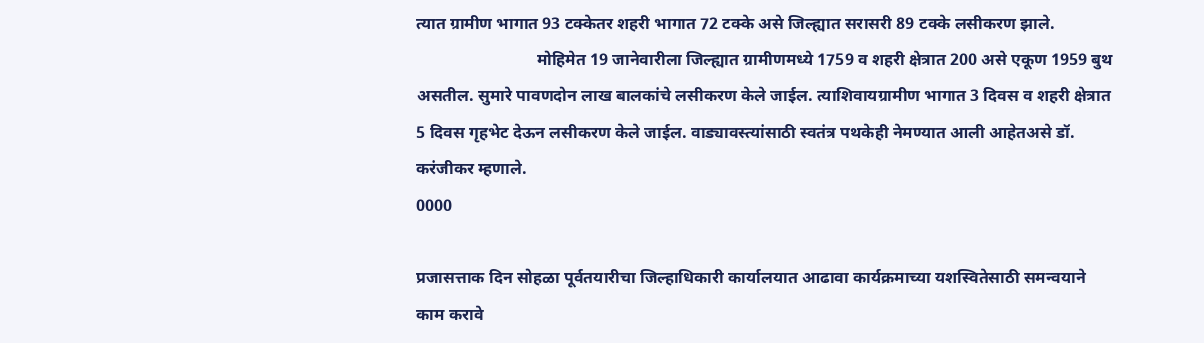त्यात ग्रामीण भागात 93 टक्केतर शहरी भागात 72 टक्के असे जिल्ह्यात सरासरी 89 टक्के लसीकरण झाले.
                             मोहिमेत 19 जानेवारीला जिल्ह्यात ग्रामीणमध्ये 1759 व शहरी क्षेत्रात 200 असे एकूण 1959 बुथ असतील. सुमारे पावणदोन लाख बालकांचे लसीकरण केले जाईल. त्याशिवायग्रामीण भागात 3 दिवस व शहरी क्षेत्रात 5 दिवस गृहभेट देऊन लसीकरण केले जाईल. वाड्यावस्त्यांसाठी स्वतंत्र पथकेही नेमण्यात आली आहेतअसे डॉ. करंजीकर म्हणाले.
0000

प्रजासत्ताक दिन सोहळा पूर्वतयारीचा जिल्हाधिकारी कार्यालयात आढावा कार्यक्रमाच्या यशस्वितेसाठी समन्वयाने काम करावे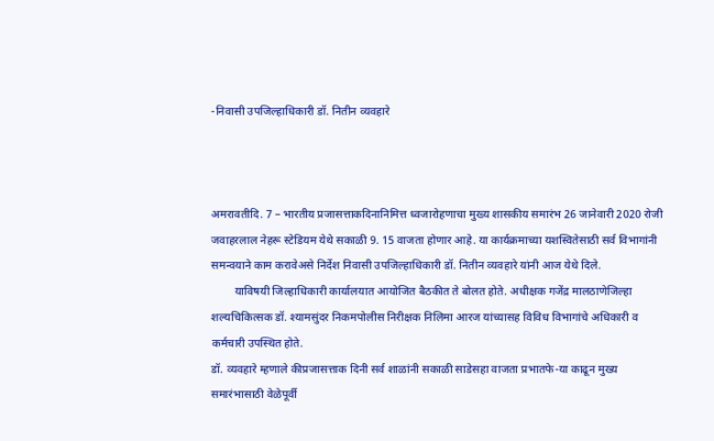-निवासी उपजिल्हाधिकारी डॉ. नितीन व्यवहारे



अमरावतीदि. 7 – भारतीय प्रजासत्ताकदिनानिमित्त ध्वजारोहणाचा मुख्य शासकीय समारंभ 26 जानेवारी 2020 रोजी जवाहरलाल नेहरू स्टेडियम येथे सकाळी 9. 15 वाजता होणार आहे. या कार्यक्रमाच्या यशस्वितेसाठी सर्व विभागांनी समन्वयाने काम करावेअसे निर्देश निवासी उपजिल्हाधिकारी डॉ. नितीन व्यवहारे यांनी आज येथे दिले.
        याविषयी जिल्हाधिकारी कार्यालयात आयोजित बैठकीत ते बोलत होते. अधीक्षक गजेंद्र मालठाणेजिल्हा शल्यचिकित्सक डॉ. श्यामसुंदर निकमपोलीस निरीक्षक निलिमा आरज यांच्यासह विविध विभागांचे अधिकारी व कर्मचारी उपस्थित होते.
डॉ. व्यवहारे म्हणाले कीप्रजासत्ताक दिनी सर्व शाळांनी सकाळी साडेसहा वाजता प्रभातफे-या काढून मुख्य समारंभासाठी वेळेपूर्वी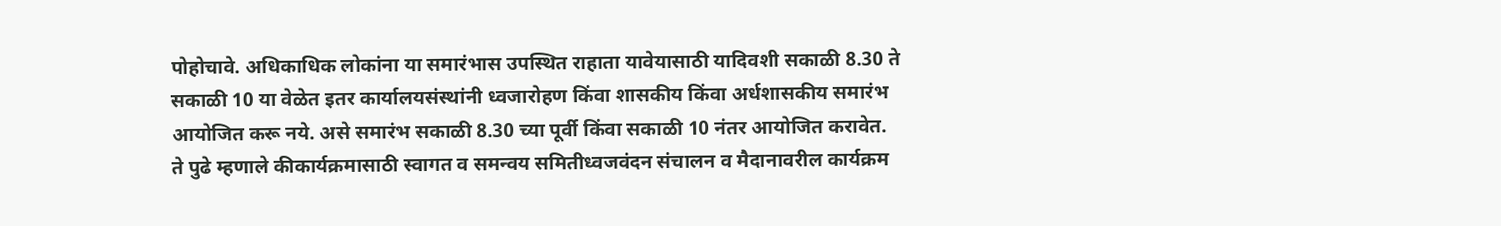पोहोचावे. अधिकाधिक लोकांना या समारंभास उपस्थित राहाता यावेयासाठी यादिवशी सकाळी 8.30 ते सकाळी 10 या वेळेत इतर कार्यालयसंस्थांनी ध्वजारोहण किंवा शासकीय किंवा अर्धशासकीय समारंभ आयोजित करू नये. असे समारंभ सकाळी 8.30 च्या पूर्वी किंवा सकाळी 10 नंतर आयोजित करावेत.
ते पुढे म्हणाले कीकार्यक्रमासाठी स्वागत व समन्वय समितीध्वजवंदन संचालन व मैदानावरील कार्यक्रम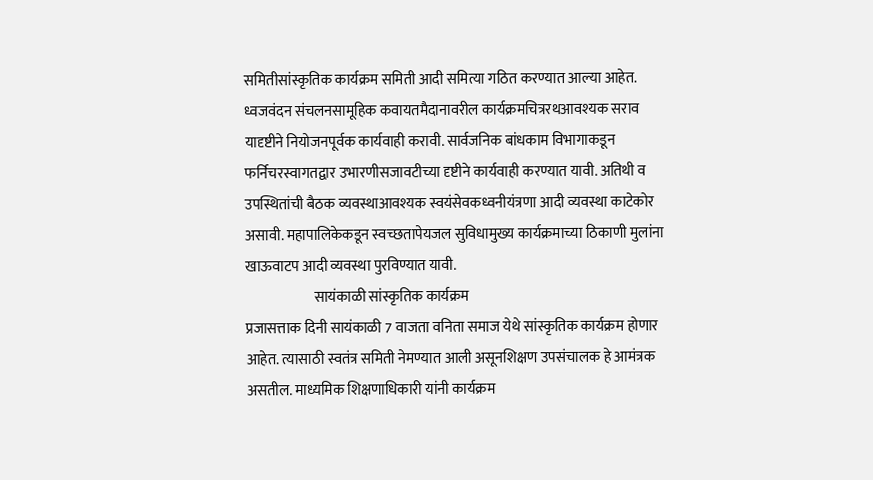समितीसांस्कृतिक कार्यक्रम समिती आदी समित्या गठित करण्यात आल्या आहेत. ध्वजवंदन संचलनसामूहिक कवायतमैदानावरील कार्यक्रमचित्ररथआवश्यक सराव यादृष्टीने नियोजनपूर्वक कार्यवाही करावी. सार्वजनिक बांधकाम विभागाकडून फर्निचरस्वागतद्वार उभारणीसजावटीच्या दृष्टीने कार्यवाही करण्यात यावी. अतिथी व उपस्थितांची बैठक व्यवस्थाआवश्यक स्वयंसेवकध्वनीयंत्रणा आदी व्यवस्था काटेकोर असावी. महापालिकेकडून स्वच्छतापेयजल सुविधामुख्य कार्यक्रमाच्या ठिकाणी मुलांना खाऊवाटप आदी व्यवस्था पुरविण्यात यावी.
                        सायंकाळी सांस्कृतिक कार्यक्रम
प्रजासत्ताक दिनी सायंकाळी 7 वाजता वनिता समाज येथे सांस्कृतिक कार्यक्रम होणार आहेत. त्यासाठी स्वतंत्र समिती नेमण्यात आली असूनशिक्षण उपसंचालक हे आमंत्रक असतील. माध्यमिक शिक्षणाधिकारी यांनी कार्यक्रम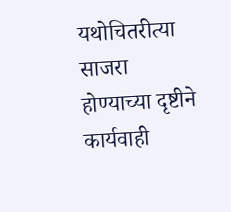यथोचितरीत्या साजरा होण्याच्या दृष्टीने कार्यवाही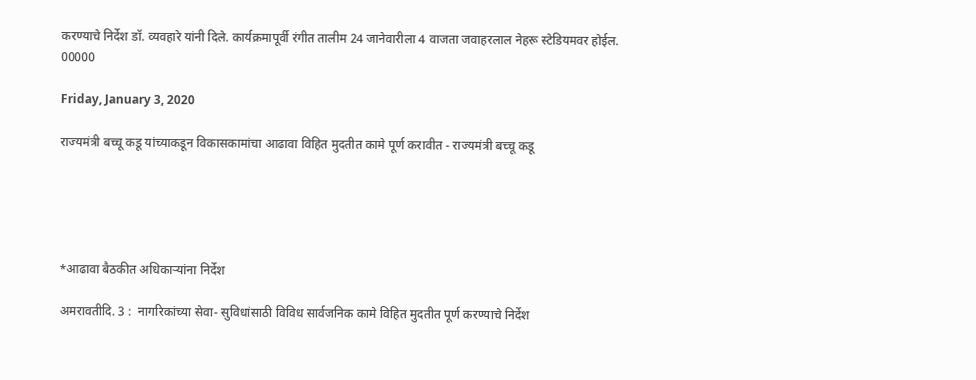करण्याचे निर्देश डॉ. व्यवहारे यांनी दिले. कार्यक्रमापूर्वी रंगीत तालीम 24 जानेवारीला 4 वाजता जवाहरलाल नेहरू स्टेडियमवर होईल.
00000

Friday, January 3, 2020

राज्यमंत्री बच्चू कडू यांच्याकडून विकासकामांचा आढावा विहित मुदतीत कामे पूर्ण करावीत - राज्यमंत्री बच्चू कडू





*आढावा बैठकीत अधिकाऱ्यांना निर्देश

अमरावतीदि. 3 :  नागरिकांच्या सेवा- सुविधांसाठी विविध सार्वजनिक कामे विहित मुदतीत पूर्ण करण्याचे निर्देश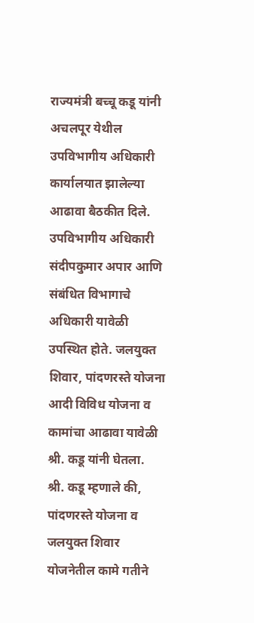राज्यमंत्री बच्चू कडू यांनी अचलपूर येथील उपविभागीय अधिकारी कार्यालयात झालेल्या आढावा बैठकीत दिले.
उपविभागीय अधिकारी संदीपकुमार अपार आणि संबंधित विभागाचे अधिकारी यावेळी उपस्थित होते. जलयुक्त शिवार, पांदणरस्ते योजना आदी विविध योजना व कामांचा आढावा यावेळी श्री. कडू यांनी घेतला.
श्री. कडू म्हणाले की, पांदणरस्ते योजना व जलयुक्त शिवार योजनेतील कामे गतीने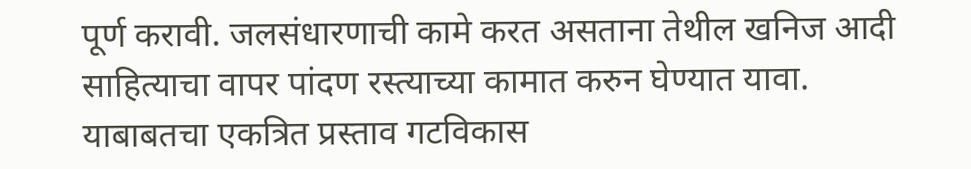पूर्ण करावी. जलसंधारणाची कामे करत असताना तेथील खनिज आदी साहित्याचा वापर पांदण रस्त्याच्या कामात करुन घेण्यात यावा. याबाबतचा एकत्रित प्रस्ताव गटविकास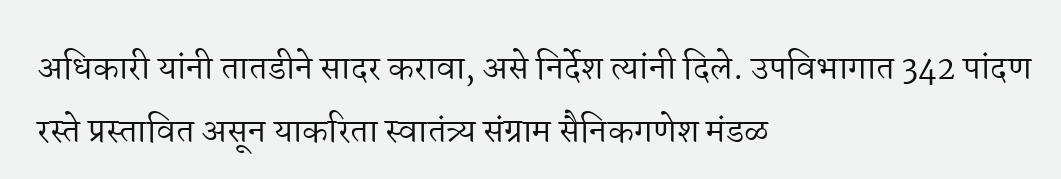अधिकारी यांनी तातडीने सादर करावा, असे निर्देश त्यांनी दिले. उपविभागात 342 पांदण रस्ते प्रस्तावित असून याकरिता स्वातंत्र्य संग्राम सैनिकगणेश मंडळ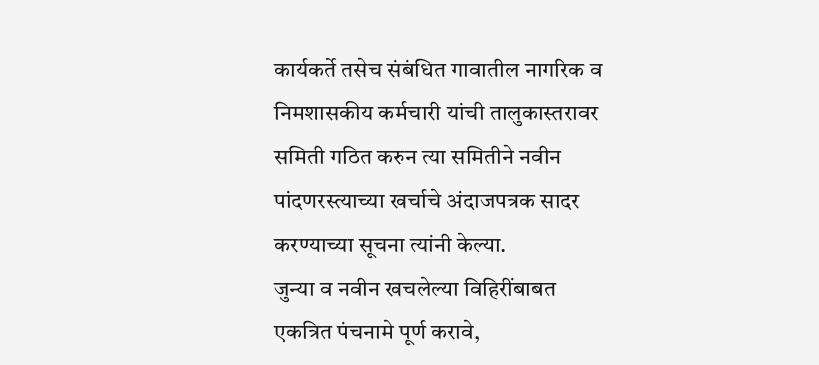कार्यकर्ते तसेच संबंधित गावातील नागरिक व निमशासकीय कर्मचारी यांची तालुकास्तरावर समिती गठित करुन त्या समितीने नवीन पांदणरस्त्याच्या खर्चाचे अंदाजपत्रक सादर करण्याच्या सूचना त्यांनी केल्या.
जुन्या व नवीन खचलेल्या विहिरींबाबत एकत्रित पंचनामे पूर्ण करावे,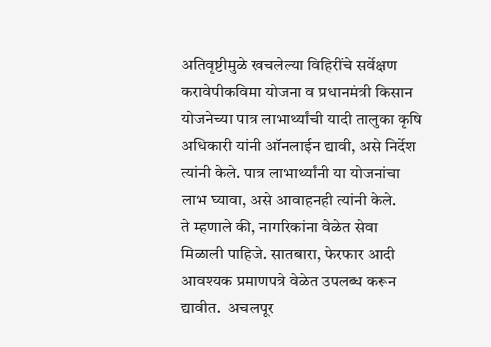अतिवृष्टीमुळे खचलेल्या विहिरींचे सर्वेक्षण करावेपीकविमा योजना व प्रधानमंत्री किसान योजनेच्या पात्र लाभार्थ्यांची यादी तालुका कृषि अधिकारी यांनी ऑनलाईन द्यावी, असे निर्देश त्यांनी केले. पात्र लाभार्थ्यांनी या योजनांचा लाभ घ्यावा, असे आवाहनही त्यांनी केले.
ते म्हणाले की, नागरिकांना वेळेत सेवा मिळाली पाहिजे. सातबारा, फेरफार आदी  आवश्यक प्रमाणपत्रे वेळेत उपलब्ध करून द्यावीत.  अचलपूर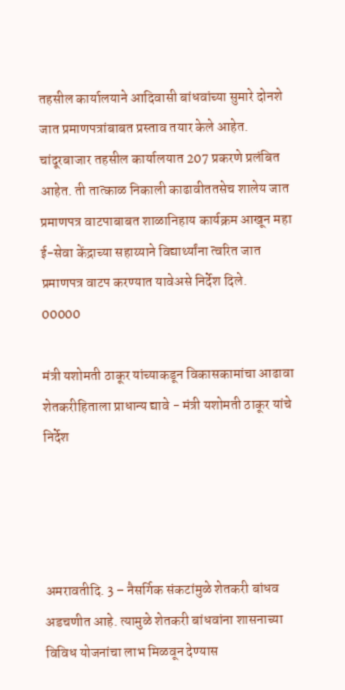तहसील कार्यालयाने आदिवासी बांधवांच्या सुमारे दोनशे जात प्रमाणपत्रांबाबत प्रस्ताव तयार केले आहेत. चांदूरबाजार तहसील कार्यालयात 207 प्रकरणे प्रलंबित आहेत. ती तात्काळ निकाली काढावीततसेच शालेय जात प्रमाणपत्र वाटपाबाबत शाळानिहाय कार्यक्रम आखून महा ई-सेवा केंद्राच्या सहाय्याने विद्यार्थ्यांना त्वरित जात प्रमाणपत्र वाटप करण्यात यावेअसे निर्देश दिले.
00000

मंत्री यशोमती ठाकूर यांच्याकडून विकासकामांचा आढावा शेतकरीहिताला प्राधान्य द्यावे - मंत्री यशोमती ठाकूर यांचे निर्देश




अमरावतीदि. 3 – नैसर्गिक संकटांमुळे शेतकरी बांधव अडचणीत आहे. त्यामुळे शेतकरी बांधवांना शासनाच्या विविध योजनांचा लाभ मिळवून देण्यास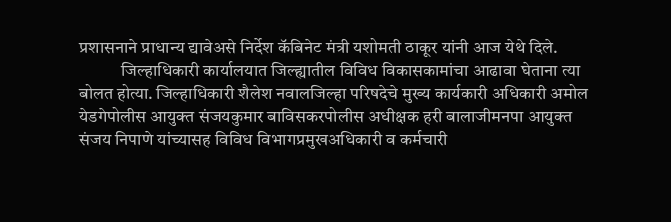प्रशासनाने प्राधान्य द्यावेअसे निर्देश कॅबिनेट मंत्री यशोमती ठाकूर यांनी आज येथे दिले.
            जिल्हाधिकारी कार्यालयात जिल्ह्यातील विविध विकासकामांचा आढावा घेताना त्या बोलत होत्या. जिल्हाधिकारी शैलेश नवालजिल्हा परिषदेचे मुख्य कार्यकारी अधिकारी अमोल येडगेपोलीस आयुक्त संजयकुमार बाविसकरपोलीस अधीक्षक हरी बालाजीमनपा आयुक्त संजय निपाणे यांच्यासह विविध विभागप्रमुखअधिकारी व कर्मचारी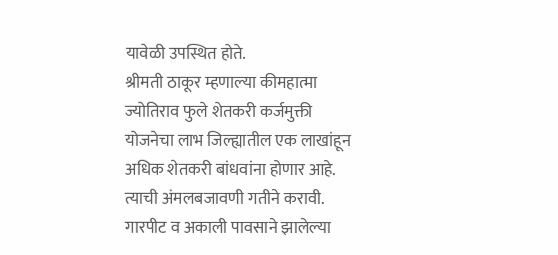यावेळी उपस्थित होते.
श्रीमती ठाकूर म्हणाल्या कीमहात्मा ज्योतिराव फुले शेतकरी कर्जमुक्ती योजनेचा लाभ जिल्ह्यातील एक लाखांहून अधिक शेतकरी बांधवांना होणार आहे. त्याची अंमलबजावणी गतीने करावी. गारपीट व अकाली पावसाने झालेल्या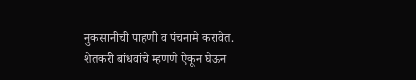नुकसानीची पाहणी व पंचनामे करावेत. शेतकरी बांधवांचे म्हणणे ऐकून घेऊन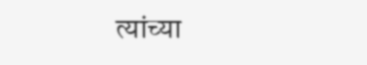त्यांच्या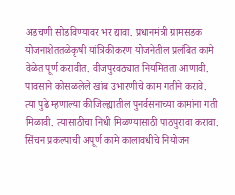अडचणी सोडविण्यावर भर द्यावा. प्रधानमंत्री ग्रामसडक योजनाशेततळेकृषी यांत्रिकीकरण योजनेतील प्रलंबित कामे वेळेत पूर्ण करावीत. वीजपुरवठ्यात नियमितता आणावी. पावसाने कोसळलेले खांब उभारणीचे काम गतीने करावे.
त्या पुढे म्हणाल्या कीजिल्ह्यातील पुनर्वसनाच्या कामांना गती मिळावी. त्यासाठीचा निधी मिळण्यासाठी पाठपुरावा करावा. सिंचन प्रकल्पाची अपूर्ण कामे कालावधीचे नियोजन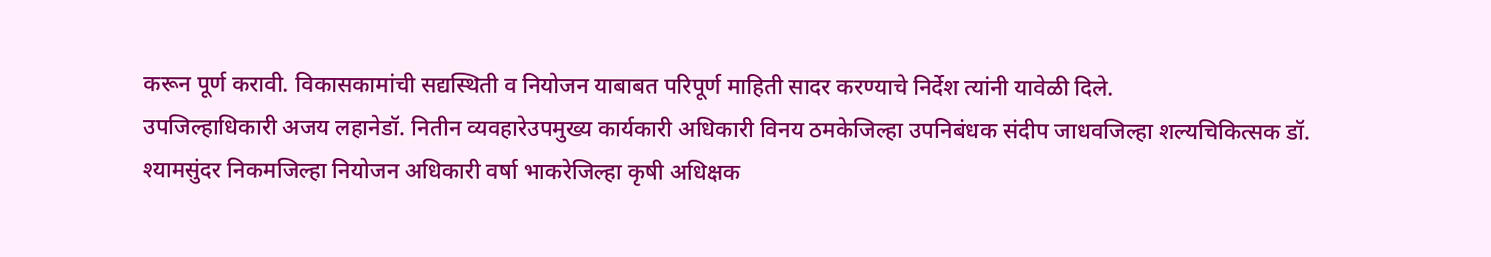करून पूर्ण करावी. विकासकामांची सद्यस्थिती व नियोजन याबाबत परिपूर्ण माहिती सादर करण्याचे निर्देश त्यांनी यावेळी दिले.
उपजिल्हाधिकारी अजय लहानेडॉ. नितीन व्यवहारेउपमुख्य कार्यकारी अधिकारी विनय ठमकेजिल्हा उपनिबंधक संदीप जाधवजिल्हा शल्यचिकित्सक डॉ. श्यामसुंदर निकमजिल्हा नियोजन अधिकारी वर्षा भाकरेजिल्हा कृषी अधिक्षक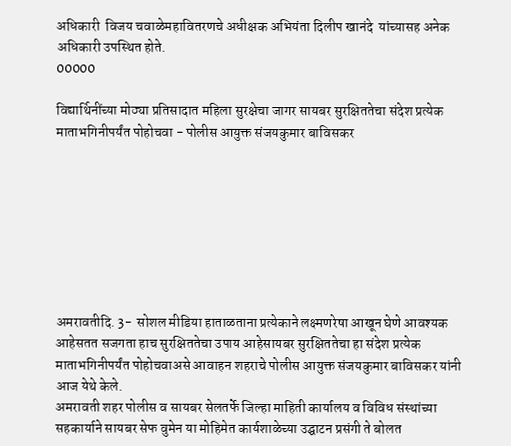अधिकारी  विजय चवाळेमहावितरणचे अधीक्षक अभियंता दिलीप खानंदे  यांच्यासह अनेक अधिकारी उपस्थित होते.
00000

विद्यार्थिनींच्या मोठ्या प्रतिसादात महिला सुरक्षेचा जागर सायबर सुरक्षिततेचा संदेश प्रत्येक माताभगिनीपर्यंत पोहोचवा - पोलीस आयुक्त संजयकुमार बाविसकर








अमरावतीदि. 3-  सोशल मीडिया हाताळताना प्रत्येकाने लक्ष्मणरेषा आखून घेणे आवश्यक आहेसतत सजगता हाच सुरक्षिततेचा उपाय आहेसायबर सुरक्षिततेचा हा संदेश प्रत्येक माताभगिनीपर्यंत पोहोचवाअसे आवाहन शहराचे पोलीस आयुक्त संजयकुमार बाविसकर यांनी आज येथे केले.
अमरावती शहर पोलीस व सायबर सेलतर्फे जिल्हा माहिती कार्यालय व विविध संस्थांच्या सहकार्याने सायबर सेफ वुमेन या मोहिमेत कार्यशाळेच्या उद्घाटन प्रसंगी ते बोलत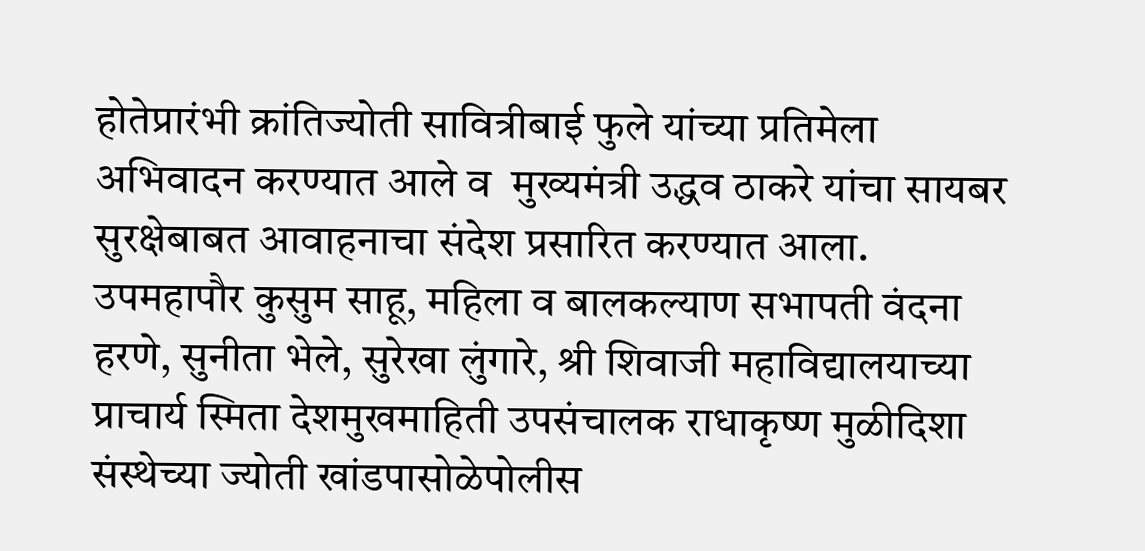होतेप्रारंभी क्रांतिज्योती सावित्रीबाई फुले यांच्या प्रतिमेला अभिवादन करण्यात आले व  मुख्यमंत्री उद्धव ठाकरे यांचा सायबर सुरक्षेबाबत आवाहनाचा संदेश प्रसारित करण्यात आला. उपमहापौर कुसुम साहू, महिला व बालकल्याण सभापती वंदना हरणे, सुनीता भेले, सुरेखा लुंगारे, श्री शिवाजी महाविद्यालयाच्या प्राचार्य स्मिता देशमुखमाहिती उपसंचालक राधाकृष्ण मुळीदिशा संस्थेच्या ज्योती खांडपासोळेपोलीस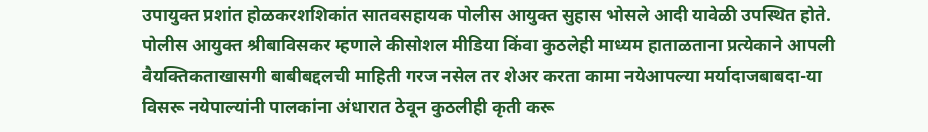उपायुक्त प्रशांत होळकरशशिकांत सातवसहायक पोलीस आयुक्त सुहास भोसले आदी यावेळी उपस्थित होते.
पोलीस आयुक्त श्रीबाविसकर म्हणाले कीसोशल मीडिया किंवा कुठलेही माध्यम हाताळताना प्रत्येकाने आपली वैयक्तिकताखासगी बाबीबद्दलची माहिती गरज नसेल तर शेअर करता कामा नयेआपल्या मर्यादाजबाबदा-या विसरू नयेपाल्यांनी पालकांना अंधारात ठेवून कुठलीही कृती करू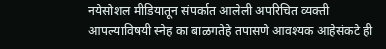नयेसोशल मीडियातून संपर्कात आलेली अपरिचित व्यक्ती आपल्याविषयी स्नेह का बाळगतेहे तपासणे आवश्यक आहेसंकटे ही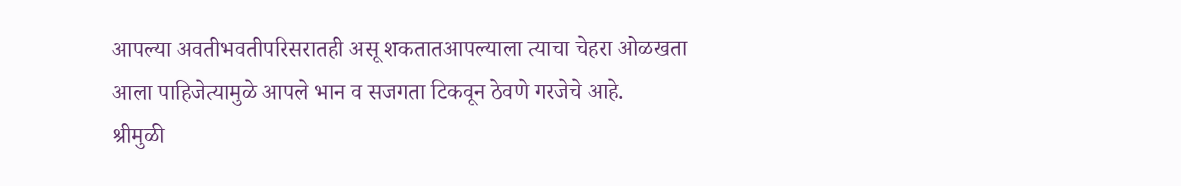आपल्या अवतीभवतीपरिसरातही असू शकतातआपल्याला त्याचा चेहरा ओळखता आला पाहिजेत्यामुळे आपले भान व सजगता टिकवून ठेवणे गरजेचे आहे.
श्रीमुळी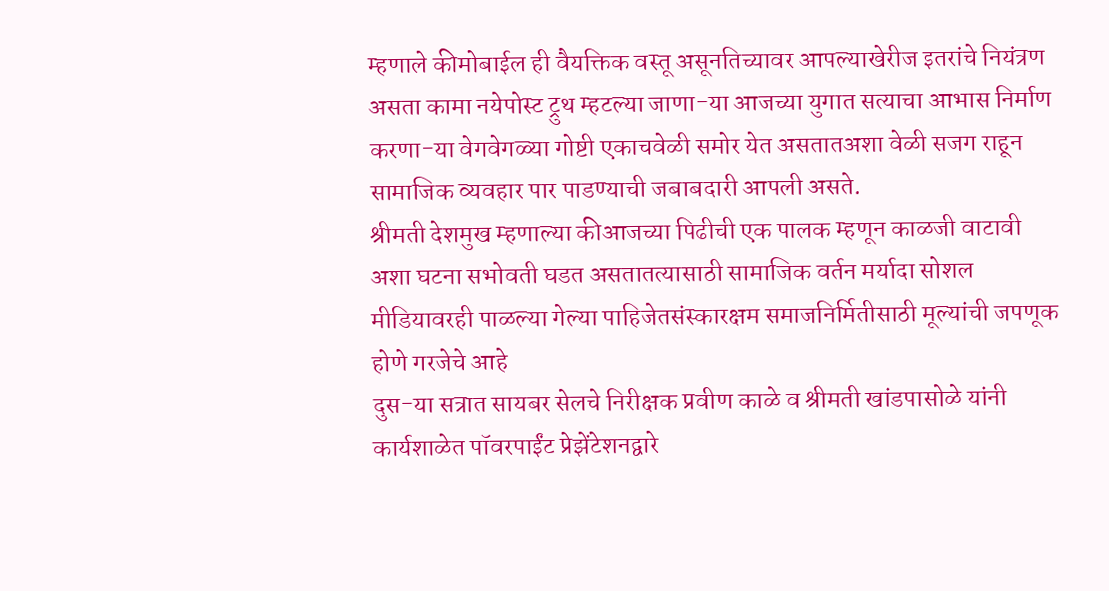म्हणाले कीमोबाईल ही वैयक्तिक वस्तू असूनतिच्यावर आपल्याखेरीज इतरांचे नियंत्रण असता कामा नयेपोस्ट ट्रुथ म्हटल्या जाणा-या आजच्या युगात सत्याचा आभास निर्माण करणा-या वेगवेगळ्या गोष्टी एकाचवेळी समोर येत असतातअशा वेळी सजग राहून सामाजिक व्यवहार पार पाडण्याची जबाबदारी आपली असते.
श्रीमती देशमुख म्हणाल्या कीआजच्या पिढीची एक पालक म्हणून काळजी वाटावी अशा घटना सभोवती घडत असतातत्यासाठी सामाजिक वर्तन मर्यादा सोशल मीडियावरही पाळल्या गेल्या पाहिजेतसंस्कारक्षम समाजनिर्मितीसाठी मूल्यांची जपणूक होणे गरजेचे आहे
दुस-या सत्रात सायबर सेलचे निरीक्षक प्रवीण काळे व श्रीमती खांडपासोळे यांनी कार्यशाळेत पॉवरपाईंट प्रेझेंटेशनद्वारे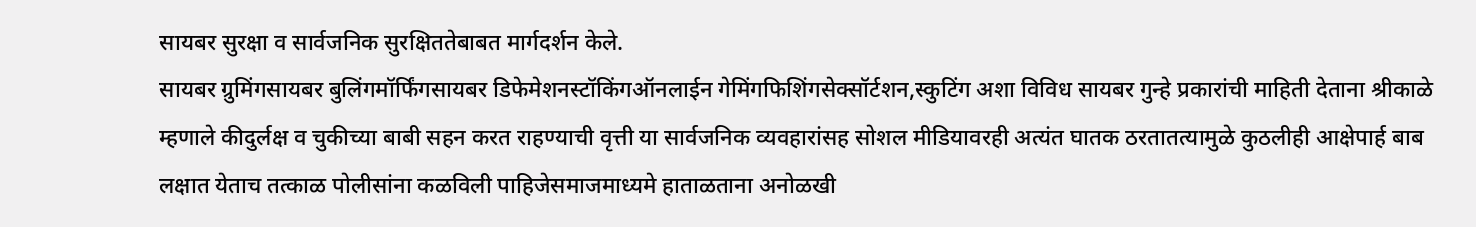सायबर सुरक्षा व सार्वजनिक सुरक्षिततेबाबत मार्गदर्शन केले.
सायबर ग्रुमिंगसायबर बुलिंगमॉर्फिंगसायबर डिफेमेशनस्टॉकिंगऑनलाईन गेमिंगफिशिंगसेक्सॉर्टशन,स्कुटिंग अशा विविध सायबर गुन्हे प्रकारांची माहिती देताना श्रीकाळे म्हणाले कीदुर्लक्ष व चुकीच्या बाबी सहन करत राहण्याची वृत्ती या सार्वजनिक व्यवहारांसह सोशल मीडियावरही अत्यंत घातक ठरतातत्यामुळे कुठलीही आक्षेपार्ह बाब लक्षात येताच तत्काळ पोलीसांना कळविली पाहिजेसमाजमाध्यमे हाताळताना अनोळखी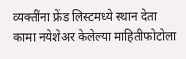व्यक्तींना फ्रेंड लिस्टमध्ये स्थान देता कामा नयेशेअर केलेल्या माहितीफोटोला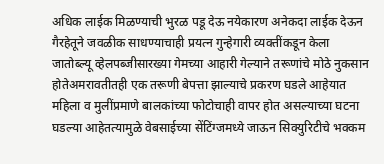अधिक लाईक मिळण्याची भुरळ पडू देऊ नयेकारण अनेकदा लाईक देऊन गैरहेतूने जवळीक साधण्याचाही प्रयत्न गुन्हेगारी व्यक्तींकडून केला जातोब्ल्यू व्हेलपब्जीसारख्या गेमच्या आहारी गेल्याने तरूणांचे मोठे नुकसान होतेअमरावतीतही एक तरूणी बेपत्ता झाल्याचे प्रकरण घडले आहेयात महिला व मुलींप्रमाणे बालकांच्या फोटोचाही वापर होत असल्याच्या घटना घडल्या आहेतत्यामुळे वेबसाईच्या सेंटिंग्जमध्ये जाऊन सिक्युरिटीचे भक्कम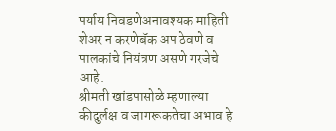पर्याय निवडणेअनावश्यक माहिती शेअर न करणेबॅक अप ठेवणे व पालकांचे नियंत्रण असणे गरजेचे आहे.
श्रीमती खांडपासोळे म्हणाल्या कीदुर्लक्ष व जागरूकतेचा अभाव हे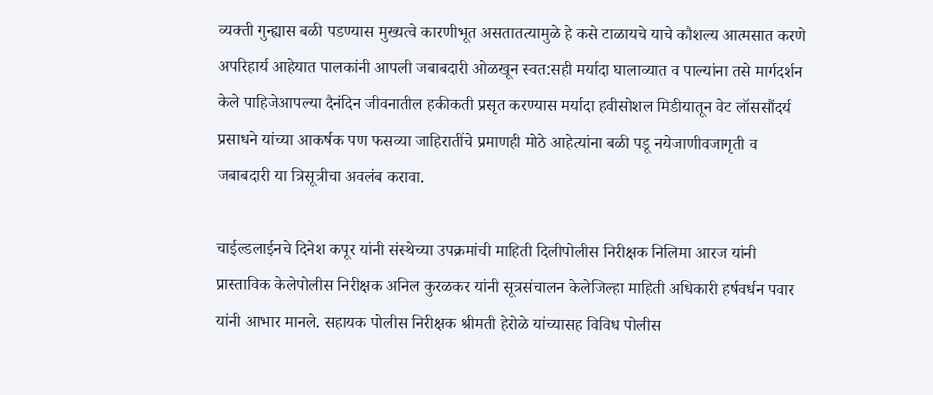व्यक्ती गुन्ह्यास बळी पडण्यास मुख्यत्वे कारणीभूत असतातत्यामुळे हे कसे टाळायचे याचे कौशल्य आत्मसात करणे अपरिहार्य आहेयात पालकांनी आपली जबाबदारी ओळखून स्वत:सही मर्यादा घालाव्यात व पाल्यांना तसे मार्गदर्शन केले पाहिजेआपल्या दैनंदिन जीवनातील हकीकती प्रसृत करण्यास मर्यादा हवीसोशल मिडीयातून वेट लॉससौंदर्य प्रसाधने यांच्या आकर्षक पण फसव्या जाहिरातींचे प्रमाणही मोठे आहेत्यांना बळी पडू नयेजाणीवजागृती व जबाबदारी या त्रिसूत्रीचा अवलंब करावा.

चाईल्डलाईनचे दिनेश कपूर यांनी संस्थेच्या उपक्रमांची माहिती दिलीपोलीस निरीक्षक निलिमा आरज यांनी प्रास्ताविक केलेपोलीस निरीक्षक अनिल कुरळकर यांनी सूत्रसंचालन केलेजिल्हा माहिती अधिकारी हर्षवर्धन पवार यांनी आभार मानले. सहायक पोलीस निरीक्षक श्रीमती हेरोळे यांच्यासह विविध पोलीस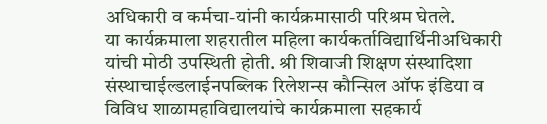अधिकारी व कर्मचा-यांनी कार्यक्रमासाठी परिश्रम घेतले.
या कार्यक्रमाला शहरातील महिला कार्यकर्ताविद्यार्थिनीअधिकारी यांची मोठी उपस्थिती होती. श्री शिवाजी शिक्षण संस्थादिशा संस्थाचाईल्डलाईनपब्लिक रिलेशन्स कौन्सिल ऑफ इंडिया व विविध शाळामहाविद्यालयांचे कार्यक्रमाला सहकार्य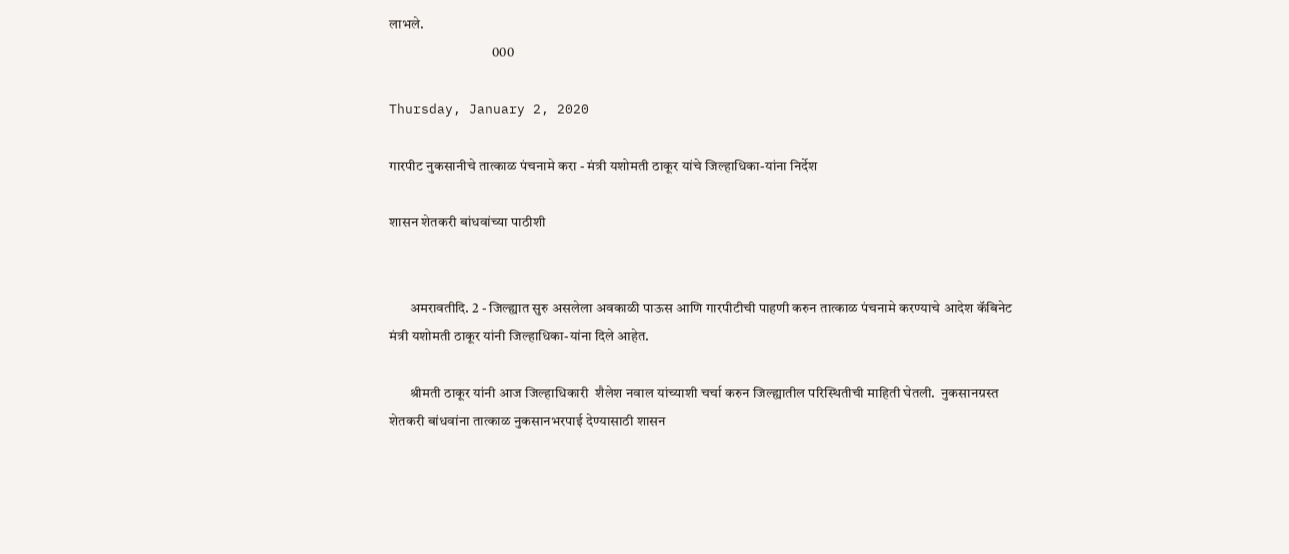लाभले.
                                    000

Thursday, January 2, 2020

गारपीट नुकसानीचे तात्काळ पंचनामे करा - मंत्री यशोमती ठाकूर यांचे जिल्हाधिका-यांना निर्देश

शासन शेतकरी बांधवांच्या पाठीशी


       अमरावतीदि. 2 - जिल्ह्यात सुरु असलेला अवकाळी पाऊस आणि गारपीटीची पाहणी करुन तात्काळ पंचनामे करण्याचे आदेश कॅबिनेट मंत्री यशोमती ठाकूर यांनी जिल्हाधिका-यांना दिले आहेत.

       श्रीमती ठाकूर यांनी आज जिल्हाधिकारी  शैलेश नवाल यांच्याशी चर्चा करुन जिल्ह्यातील परिस्थितीची माहिती घेतली.  नुकसानग्रस्त शेतकरी बांधवांना तात्काळ नुकसानभरपाई देण्यासाठी शासन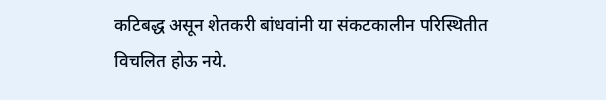कटिबद्ध असून शेतकरी बांधवांनी या संकटकालीन परिस्थितीत   विचलित होऊ नये.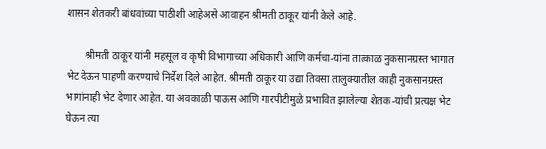शासन शेतकरी बांधवांच्या पाठीशी आहेअसे आवाहन श्रीमती ठाकूर यांनी केले आहे.

       श्रीमती ठाकूर यांनी महसूल व कृषी विभागाच्या अधिकारी आणि कर्मचा-यांना तात्काळ नुकसानग्रस्त भागात भेट देऊन पाहणी करण्याचे निर्देश दिले आहेत. श्रीमती ठाकूर या उद्या तिवसा तालुक्यातील काही नुकसानग्रस्त भागांनाही भेट देणार आहेत. या अवकाळी पाऊस आणि गारपीटीमुळे प्रभावित झालेल्या शेतक-यांची प्रत्यक्ष भेट घेऊन त्या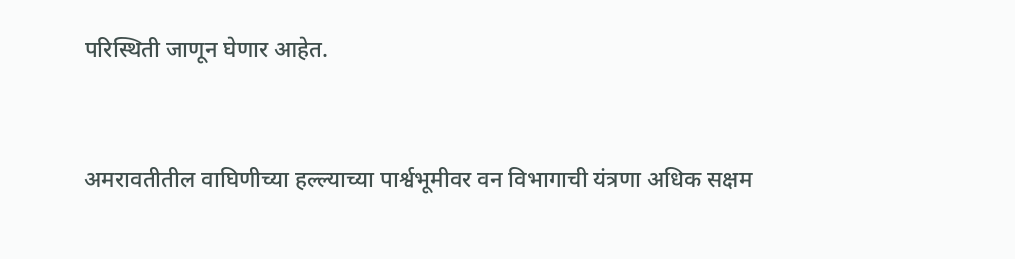परिस्थिती जाणून घेणार आहेत.


अमरावतीतील वाघिणीच्या हल्ल्याच्या पार्श्वभूमीवर वन विभागाची यंत्रणा अधिक सक्षम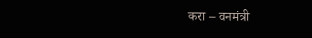करा – वनमंत्री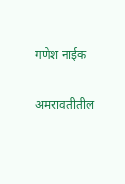गणेश नाईक

अमरावतीतील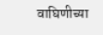वाघिणीच्या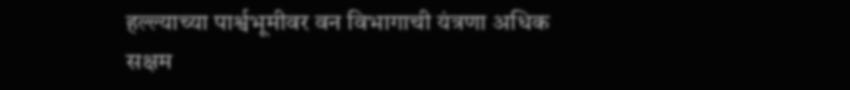हल्ल्याच्या पार्श्वभूमीवर वन विभागाची यंत्रणा अधिक सक्षम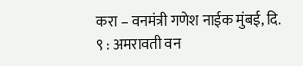करा – वनमंत्री गणेश नाईक मुंबई, दि. ९ : अमरावती वन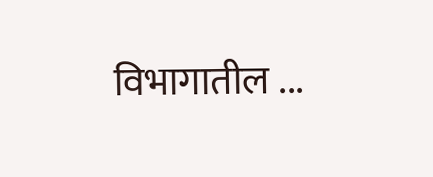विभागातील ...